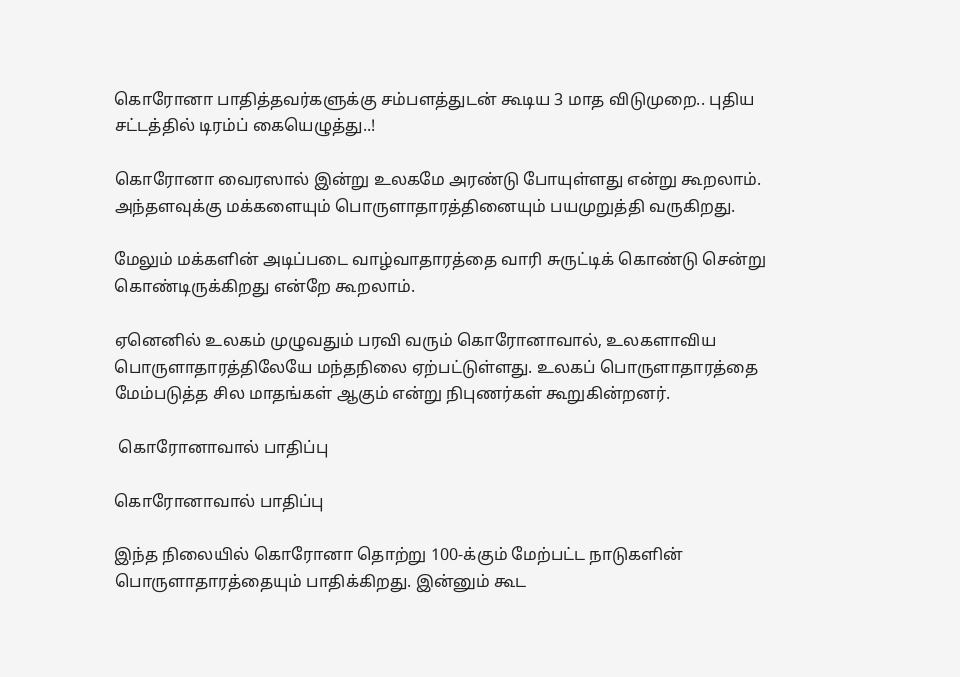கொரோனா பாதித்தவர்களுக்கு சம்பளத்துடன் கூடிய 3 மாத விடுமுறை.. புதிய சட்டத்தில் டிரம்ப் கையெழுத்து..!

கொரோனா வைரஸால் இன்று உலகமே அரண்டு போயுள்ளது என்று கூறலாம். அந்தளவுக்கு மக்களையும் பொருளாதாரத்தினையும் பயமுறுத்தி வருகிறது.

மேலும் மக்களின் அடிப்படை வாழ்வாதாரத்தை வாரி சுருட்டிக் கொண்டு சென்று கொண்டிருக்கிறது என்றே கூறலாம்.

ஏனெனில் உலகம் முழுவதும் பரவி வரும் கொரோனாவால், உலகளாவிய பொருளாதாரத்திலேயே மந்தநிலை ஏற்பட்டுள்ளது. உலகப் பொருளாதாரத்தை மேம்படுத்த சில மாதங்கள் ஆகும் என்று நிபுணர்கள் கூறுகின்றனர்.

 கொரோனாவால் பாதிப்பு

கொரோனாவால் பாதிப்பு

இந்த நிலையில் கொரோனா தொற்று 100-க்கும் மேற்பட்ட நாடுகளின் பொருளாதாரத்தையும் பாதிக்கிறது. இன்னும் கூட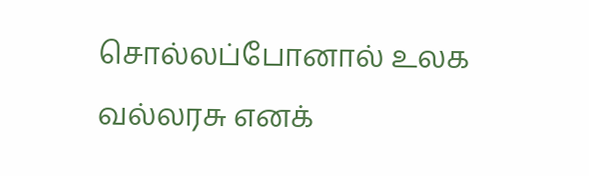சொல்லப்போனால் உலக வல்லரசு எனக்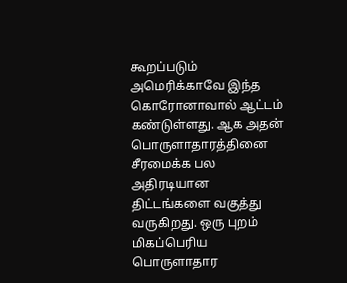கூறப்படும் அமெரிக்காவே இந்த கொரோனாவால் ஆட்டம் கண்டுள்ளது. ஆக அதன் பொருளாதாரத்தினை சீரமைக்க பல அதிரடியான திட்டங்களை வகுத்து வருகிறது. ஒரு புறம் மிகப்பெரிய பொருளாதார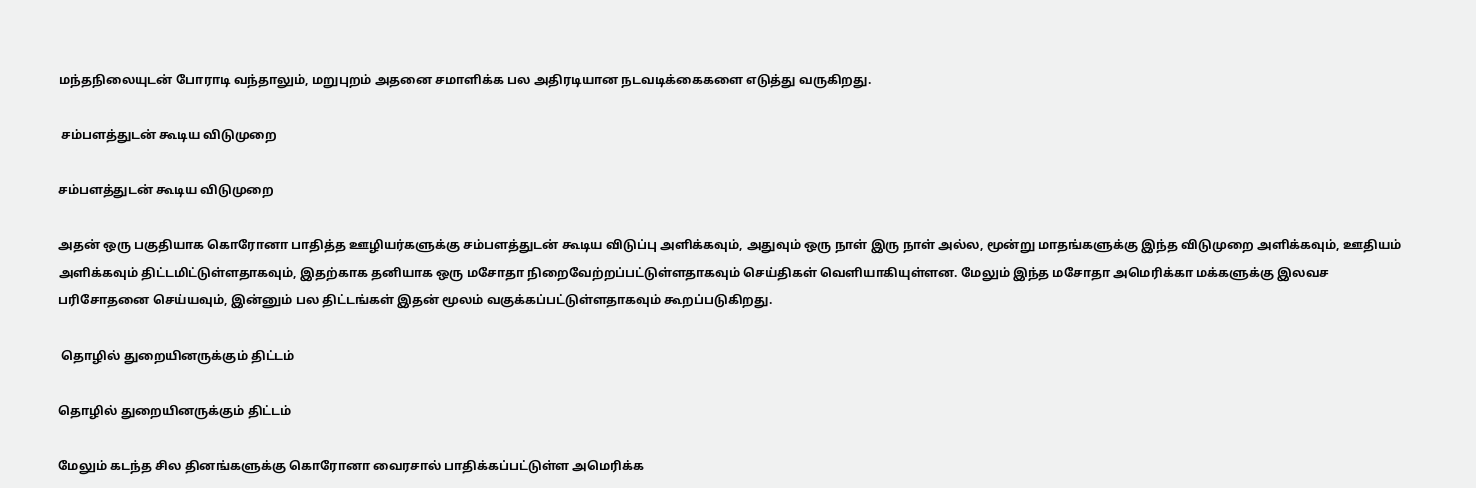மந்தநிலையுடன் போராடி வந்தாலும், மறுபுறம் அதனை சமாளிக்க பல அதிரடியான நடவடிக்கைகளை எடுத்து வருகிறது.

 சம்பளத்துடன் கூடிய விடுமுறை

சம்பளத்துடன் கூடிய விடுமுறை

அதன் ஒரு பகுதியாக கொரோனா பாதித்த ஊழியர்களுக்கு சம்பளத்துடன் கூடிய விடுப்பு அளிக்கவும், அதுவும் ஒரு நாள் இரு நாள் அல்ல, மூன்று மாதங்களுக்கு இந்த விடுமுறை அளிக்கவும், ஊதியம் அளிக்கவும் திட்டமிட்டுள்ளதாகவும், இதற்காக தனியாக ஒரு மசோதா நிறைவேற்றப்பட்டுள்ளதாகவும் செய்திகள் வெளியாகியுள்ளன. மேலும் இந்த மசோதா அமெரிக்கா மக்களுக்கு இலவச பரிசோதனை செய்யவும், இன்னும் பல திட்டங்கள் இதன் மூலம் வகுக்கப்பட்டுள்ளதாகவும் கூறப்படுகிறது.

 தொழில் துறையினருக்கும் திட்டம்

தொழில் துறையினருக்கும் திட்டம்

மேலும் கடந்த சில தினங்களுக்கு கொரோனா வைரசால் பாதிக்கப்பட்டுள்ள அமெரிக்க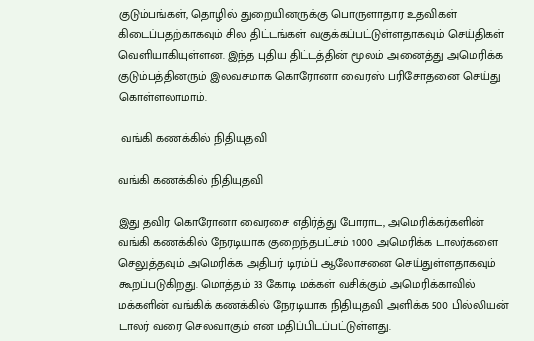குடும்பங்கள், தொழில் துறையினருக்கு பொருளாதார உதவிகள் கிடைப்பதற்காகவும் சில திட்டங்கள் வகுக்கப்பட்டுள்ளதாகவும் செய்திகள் வெளியாகியுள்ளன. இந்த புதிய திட்டத்தின் மூலம் அனைத்து அமெரிக்க குடும்பத்தினரும் இலவசமாக கொரோனா வைரஸ் பரிசோதனை செய்து கொள்ளலாமாம்.

 வங்கி கணக்கில் நிதியுதவி

வங்கி கணக்கில் நிதியுதவி

இது தவிர கொரோனா வைரசை எதிர்த்து போராட, அமெரிக்கர்களின் வங்கி கணக்கில் நேரடியாக குறைந்தபட்சம் 1000 அமெரிக்க டாலர்களை செலுத்தவும் அமெரிக்க அதிபர் டிரம்ப் ஆலோசனை செய்துள்ளதாகவும் கூறப்படுகிறது. மொத்தம் 33 கோடி மக்கள் வசிக்கும் அமெரிக்காவில் மக்களின் வங்கிக் கணக்கில் நேரடியாக நிதியுதவி அளிக்க 500 பில்லியன் டாலர் வரை செலவாகும் என மதிப்பிடப்பட்டுள்ளது.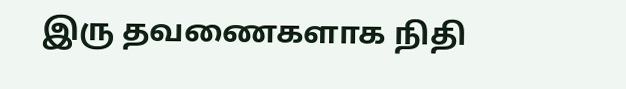இரு தவணைகளாக நிதி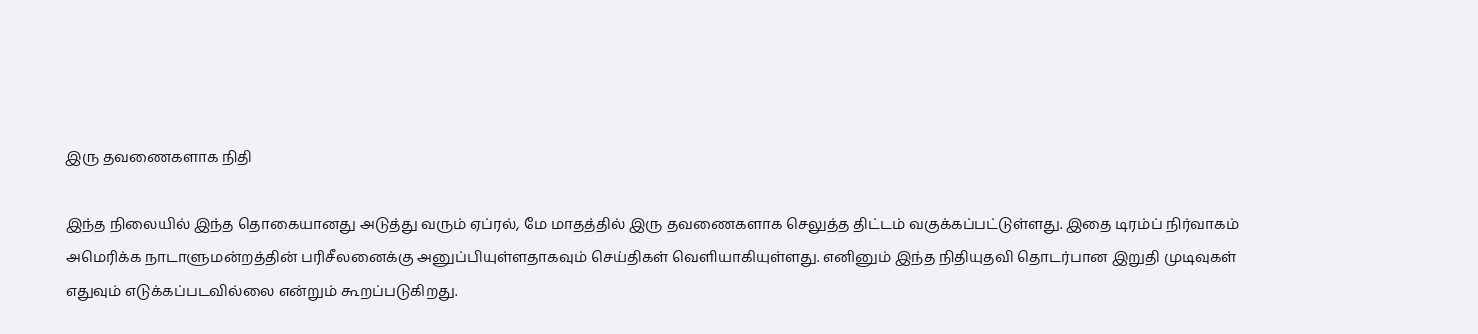இரு தவணைகளாக நிதி

இந்த நிலையில் இந்த தொகையானது அடுத்து வரும் ஏப்ரல், மே மாதத்தில் இரு தவணைகளாக செலுத்த திட்டம் வகுக்கப்பட்டுள்ளது. இதை டிரம்ப் நிர்வாகம் அமெரிக்க நாடாளுமன்றத்தின் பரிசீலனைக்கு அனுப்பியுள்ளதாகவும் செய்திகள் வெளியாகியுள்ளது. எனினும் இந்த நிதியுதவி தொடர்பான இறுதி முடிவுகள் எதுவும் எடுக்கப்படவில்லை என்றும் கூறப்படுகிறது.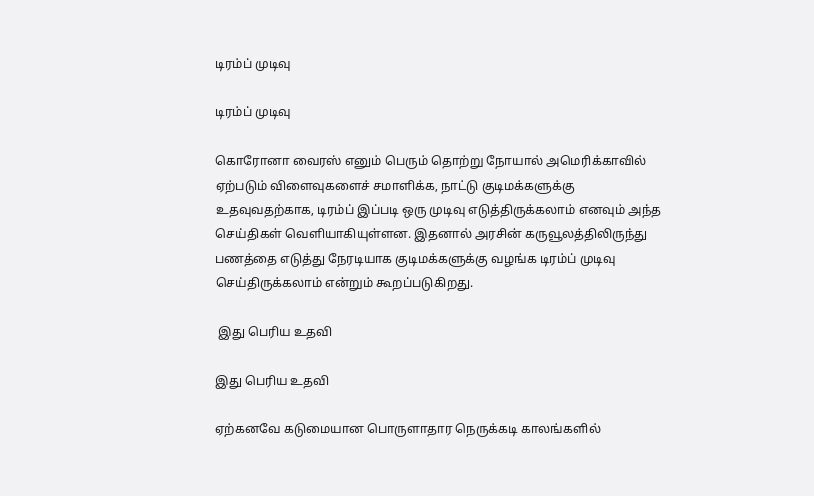டிரம்ப் முடிவு

டிரம்ப் முடிவு

கொரோனா வைரஸ் எனும் பெரும் தொற்று நோயால் அமெரிக்காவில் ஏற்படும் விளைவுகளைச் சமாளிக்க, நாட்டு குடிமக்களுக்கு உதவுவதற்காக, டிரம்ப் இப்படி ஒரு முடிவு எடுத்திருக்கலாம் எனவும் அந்த செய்திகள் வெளியாகியுள்ளன. இதனால் அரசின் கருவூலத்திலிருந்து பணத்தை எடுத்து நேரடியாக குடிமக்களுக்கு வழங்க டிரம்ப் முடிவு செய்திருக்கலாம் என்றும் கூறப்படுகிறது.

 இது பெரிய உதவி

இது பெரிய உதவி

ஏற்கனவே கடுமையான பொருளாதார நெருக்கடி காலங்களில்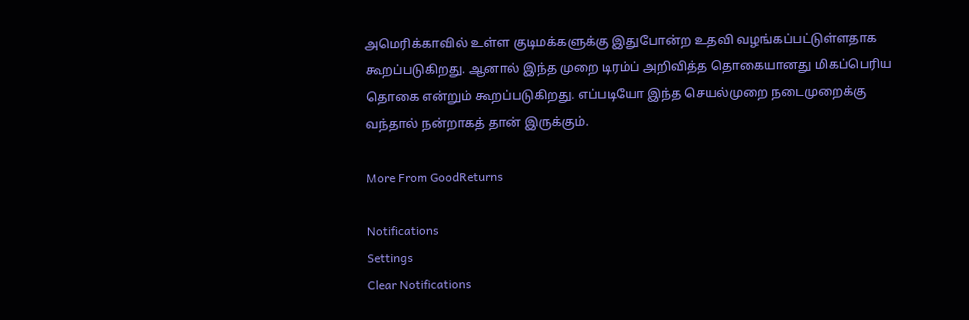அமெரிக்காவில் உள்ள குடிமக்களுக்கு இதுபோன்ற உதவி வழங்கப்பட்டுள்ளதாக கூறப்படுகிறது. ஆனால் இந்த முறை டிரம்ப் அறிவித்த தொகையானது மிகப்பெரிய தொகை என்றும் கூறப்படுகிறது. எப்படியோ இந்த செயல்முறை நடைமுறைக்கு வந்தால் நன்றாகத் தான் இருக்கும்.

More From GoodReturns

Notifications
Settings
Clear Notifications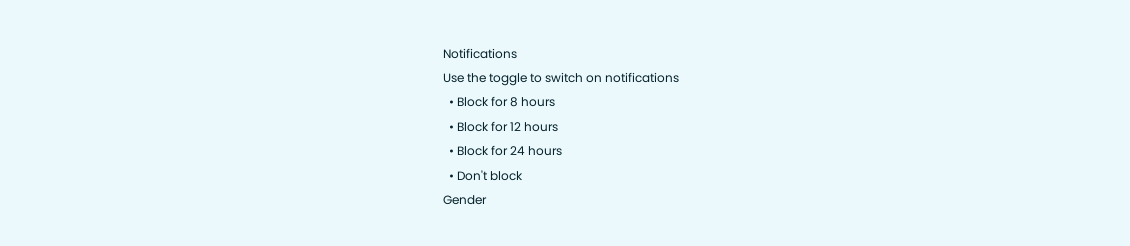Notifications
Use the toggle to switch on notifications
  • Block for 8 hours
  • Block for 12 hours
  • Block for 24 hours
  • Don't block
Gender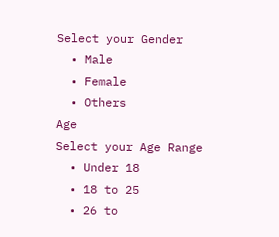Select your Gender
  • Male
  • Female
  • Others
Age
Select your Age Range
  • Under 18
  • 18 to 25
  • 26 to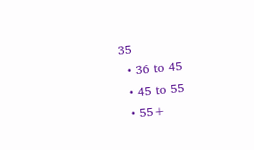35
  • 36 to 45
  • 45 to 55
  • 55+